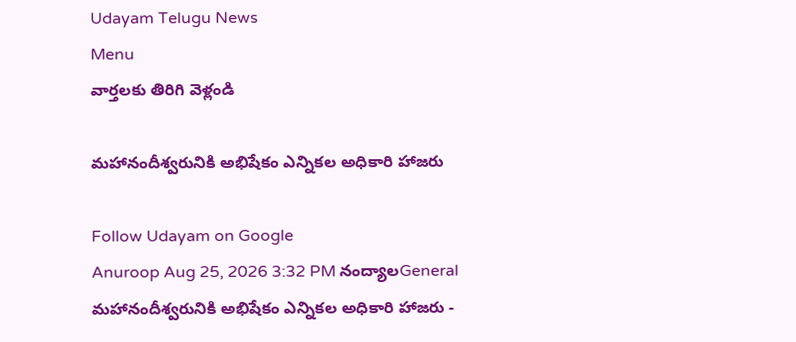Udayam Telugu News
Menu
వార్తలకు తిరిగి వెళ్లండి

మహానందీశ్వరునికి అభిషేకం ఎన్నికల అధికారి హాజరు

Follow Udayam on Google
Anuroop Aug 25, 2026 3:32 PM నంద్యాలGeneral
మహానందీశ్వరునికి అభిషేకం ఎన్నికల అధికారి హాజరు -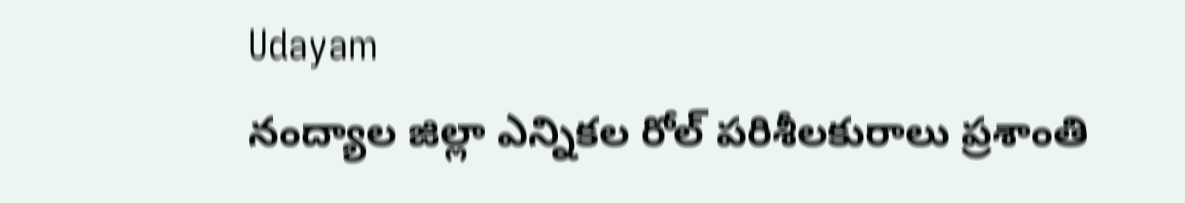Udayam
నంద్యాల జిల్లా ఎన్నికల రోల్ పరిశీలకురాలు ప్రశాంతి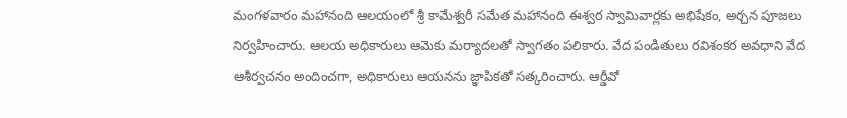మంగళవారం మహానంది ఆలయంలో శ్రీ కామేశ్వరీ సమేత మహానంది ఈశ్వర స్వామివార్లకు అభిషేకం, అర్చన పూజలు నిర్వహించారు. ఆలయ అధికారులు ఆమెకు మర్యాదలతో స్వాగతం పలికారు. వేద పండితులు రవిశంకర అవధాని వేద ఆశీర్వచనం అందించగా, అధికారులు ఆయనను జ్ఞాపికతో సత్కరించారు. ఆర్డీవో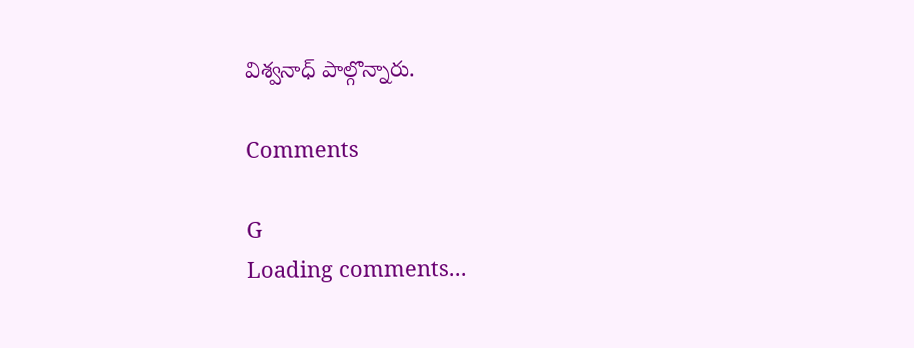విశ్వనాధ్ పాల్గొన్నారు.

Comments

G
Loading comments...